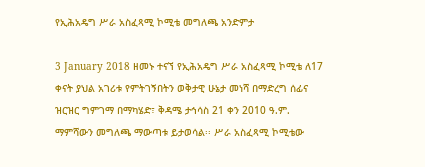የኢሕአዴግ ሥራ አስፈጻሚ ኮሚቴ መግለጫ አንድምታ

3 January 2018 ዘመኑ ተናኘ የኢሕአዴግ ሥራ አስፈጻሚ ኮሚቴ ለ17 ቀናት ያህል አገሪቱ የምትገኝበትን ወቅታዊ ሁኔታ መነሻ በማድረግ ሰፊና ዝርዝር ግምገማ በማካሄድ፣ ቅዳሜ ታኅሳስ 21 ቀን 2010 ዓ.ም. ማምሻውን መግለጫ ማውጣቱ ይታወሳል፡፡ ሥራ አስፈጻሚ ኮሚቴው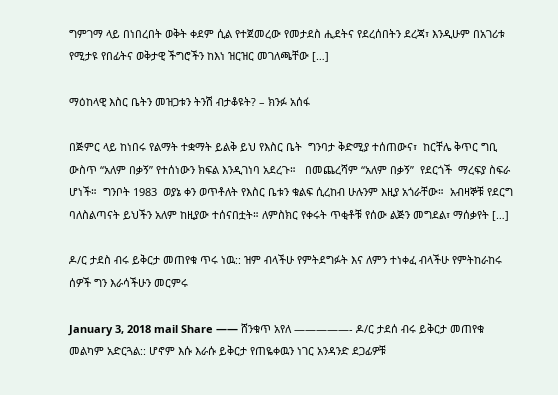ግምገማ ላይ በነበረበት ወቅት ቀደም ሲል የተጀመረው የመታደስ ሒደትና የደረሰበትን ደረጃ፣ እንዲሁም በአገሪቱ የሚታዩ የበፊትና ወቅታዊ ችግሮችን ከእነ ዝርዝር መገለጫቸው […]

ማዕከላዊ እስር ቤትን መዝጋቱን ትንሽ ብታቆዩት? – ክንፉ አሰፋ

በጅምር ላይ ከነበሩ የልማት ተቋማት ይልቅ ይህ የእስር ቤት  ግንባታ ቅድሚያ ተሰጠውና፣  ከርቸሌ ቅጥር ግቢ ውስጥ “አለም በቃኝ” የተሰነውን ክፍል እንዲገነባ አደረጉ።   በመጨረሻም “አለም በቃኝ”  የደርጎች  ማረፍያ ስፍራ ሆነች።  ግንቦት 1983  ወያኔ ቀን ወጥቶለት የእስር ቤቱን ቁልፍ ሲረከብ ሁሉንም እዚያ አጎራቸው።  አብዛኞቹ የደርግ ባለስልጣናት ይህችን አለም ከዚያው ተሰናበቷት። ለምስክር የቀሩት ጥቂቶቹ የሰው ልጅን መግደል፣ ማሰቃየት […]

ዶ/ር ታደስ ብሩ ይቅርታ መጠየቁ ጥሩ ነዉ:: ዝም ብላችሁ የምትደግፉት እና ለምን ተነቀፈ ብላችሁ የምትከራከሩ ሰዎች ግን እራሳችሁን መርምሩ

January 3, 2018 mail Share —— ሸንቁጥ አየለ —————- ዶ/ር ታደሰ ብሩ ይቅርታ መጠየቁ መልካም አድርጓል:: ሆኖም እሱ እራሱ ይቅርታ የጠዬቀዉን ነገር አንዳንድ ደጋፊዎቹ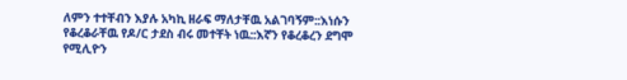ለምን ተተቸብን እያሉ አካኪ ዘራፍ ማለታቸዉ አልገባኝም::እነሱን የቆረቆራቸዉ የዶ/ር ታደስ ብሩ መተቸት ነዉ::እኛን የቆረቆረን ደግሞ የሚሊዮን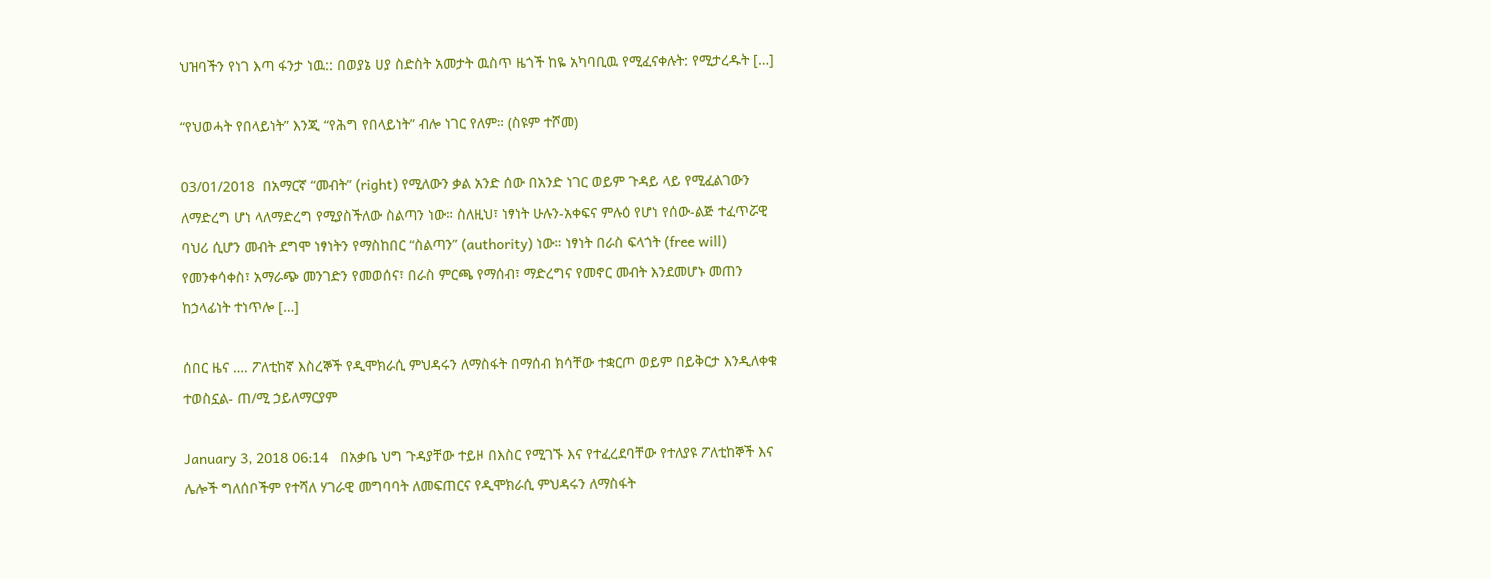ህዝባችን የነገ እጣ ፋንታ ነዉ:: በወያኔ ሀያ ስድስት አመታት ዉስጥ ዜጎች ከዬ አካባቢዉ የሚፈናቀሉት: የሚታረዱት […]

“የህወሓት የበላይነት” እንጂ “የሕግ የበላይነት” ብሎ ነገር የለም። (ስዩም ተሾመ)

03/01/2018  በአማርኛ “መብት” (right) የሚለውን ቃል አንድ ሰው በአንድ ነገር ወይም ጉዳይ ላይ የሚፈልገውን ለማድረግ ሆነ ላለማድረግ የሚያስችለው ስልጣን ነው። ስለዚህ፣ ነፃነት ሁሉን-አቀፍና ምሉዕ የሆነ የሰው-ልጅ ተፈጥሯዊ ባህሪ ሲሆን መብት ደግሞ ነፃነትን የማስከበር “ስልጣን” (authority) ነው። ነፃነት በራስ ፍላጎት (free will) የመንቀሳቀስ፣ አማራጭ መንገድን የመወሰና፣ በራስ ምርጫ የማሰብ፣ ማድረግና የመኖር መብት እንደመሆኑ መጠን ከኃላፊነት ተነጥሎ […]

ሰበር ዜና …. ፖለቲከኛ እስረኞች የዲሞክራሲ ምህዳሩን ለማስፋት በማሰብ ክሳቸው ተቋርጦ ወይም በይቅርታ እንዲለቀቁ ተወስኗል- ጠ/ሚ ኃይለማርያም

January 3, 2018 06:14   በአቃቤ ህግ ጉዳያቸው ተይዞ በእስር የሚገኙ እና የተፈረደባቸው የተለያዩ ፖለቲከኞች እና ሌሎች ግለሰቦችም የተሻለ ሃገራዊ መግባባት ለመፍጠርና የዲሞክራሲ ምህዳሩን ለማስፋት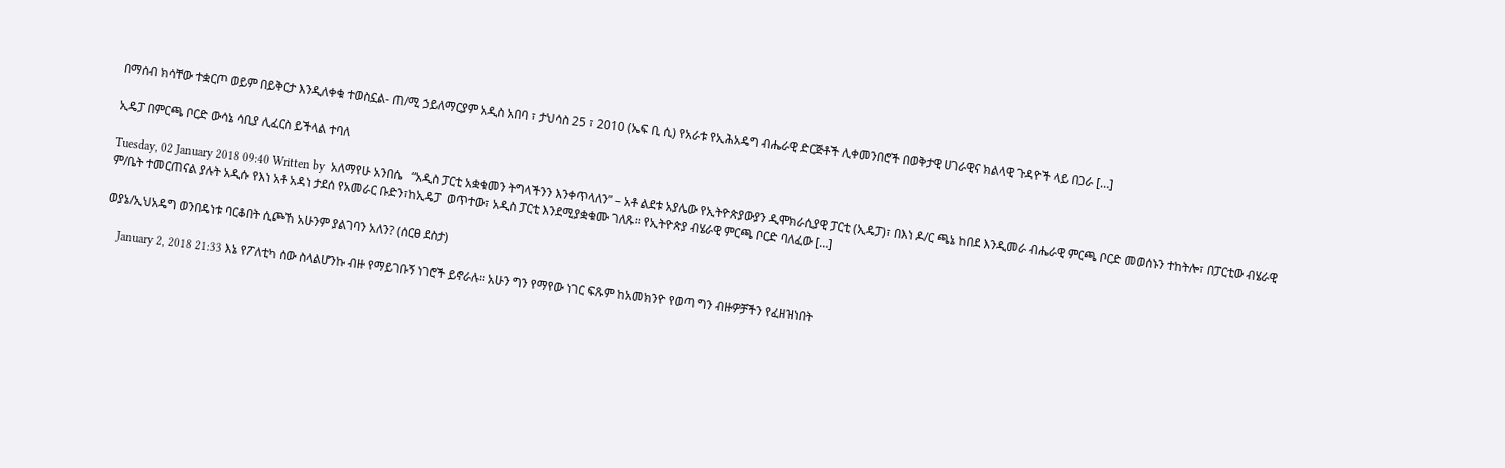በማሰብ ክሳቸው ተቋርጦ ወይም በይቅርታ እንዲለቀቁ ተወስኗል- ጠ/ሚ ኃይለማርያም አዲስ አበባ ፣ ታህሳስ 25 ፣ 2010 (ኤፍ ቢ ሲ) የአራቱ የኢሕአዴግ ብሔራዊ ድርጅቶች ሊቀመንበሮች በወቅታዊ ሀገራዊና ክልላዊ ጉዳዮች ላይ በጋራ […]

ኢዴፓ በምርጫ ቦርድ ውሳኔ ሳቢያ ሊፈርስ ይችላል ተባለ

Tuesday, 02 January 2018 09:40 Written by  አለማየሁ አንበሴ   “አዲስ ፓርቲ አቋቁመን ትግላችንን እንቀጥላለን” – አቶ ልደቱ አያሌው የኢትዮጵያውያን ዲሞክራሲያዊ ፓርቲ (ኢዴፓ)፣ በእነ ዶ/ር ጫኔ ከበደ እንዲመራ ብሔራዊ ምርጫ ቦርድ መወሰኑን ተከትሎ፣ በፓርቲው ብሄራዊ ም/ቤት ተመርጠናል ያሉት አዲሱ የእነ አቶ አዳነ ታደሰ የአመራር ቡድን፣ከኢዴፓ  ወጥተው፣ አዲስ ፓርቲ እንደሚያቋቁሙ ገለጹ፡፡ የኢትዮጵያ ብሄራዊ ምርጫ ቦርድ ባለፈው […]

ወያኔ/ኢህአዴግ ወንበዴነቱ ባርቆበት ሲጮኸ አሁንም ያልገባን አለን? (ሰርፀ ደስታ)

    January 2, 2018 21:33 እኔ የፖለቲካ ሰው ስላልሆንኩ ብዙ የማይገቡኝ ነገሮች ይኖራሉ፡፡ አሁን ግን የማየው ነገር ፍጹም ከአመክንዮ የወጣ ግን ብዙዎቻችን የፈዘዝነበት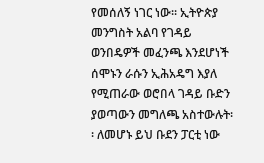የመሰለኝ ነገር ነው፡፡ ኢትዮጵያ መንግስት አልባ የገዳይ ወንበዴዎች መፈንጫ እንደሆነች ሰሞኑን ራሱን ኢሕአዴግ እያለ የሚጠራው ወሮበላ ገዳይ ቡድን ያወጣውን መግለጫ አስተውሉት፡፡ ለመሆኑ ይህ ቡደን ፓርቲ ነው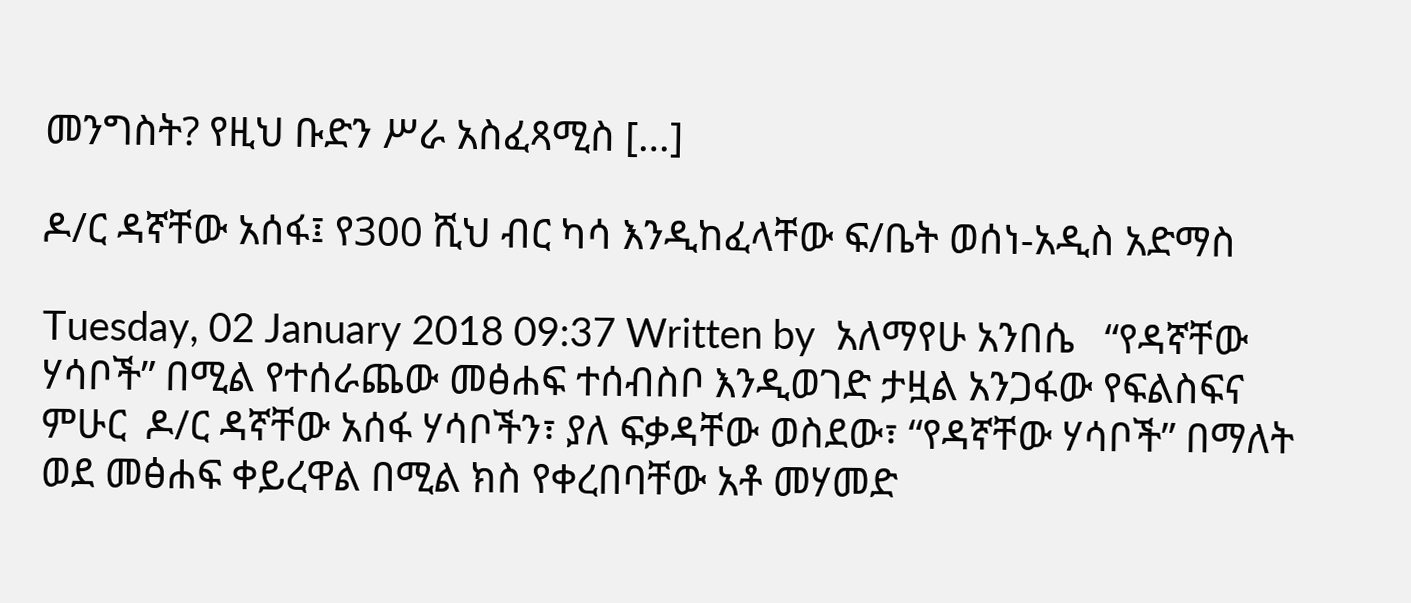መንግስት? የዚህ ቡድን ሥራ አስፈጻሚስ […]

ዶ/ር ዳኛቸው አሰፋ፤ የ300 ሺህ ብር ካሳ እንዲከፈላቸው ፍ/ቤት ወሰነ-አዲስ አድማስ

Tuesday, 02 January 2018 09:37 Written by  አለማየሁ አንበሴ   “የዳኛቸው ሃሳቦች” በሚል የተሰራጨው መፅሐፍ ተሰብስቦ እንዲወገድ ታዟል አንጋፋው የፍልስፍና ምሁር  ዶ/ር ዳኛቸው አሰፋ ሃሳቦችን፣ ያለ ፍቃዳቸው ወስደው፣ “የዳኛቸው ሃሳቦች” በማለት ወደ መፅሐፍ ቀይረዋል በሚል ክስ የቀረበባቸው አቶ መሃመድ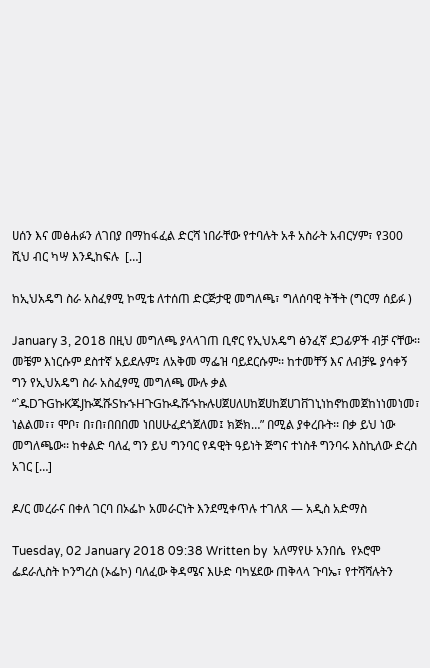ሀሰን እና መፅሐፉን ለገበያ በማከፋፈል ድርሻ ነበራቸው የተባሉት አቶ አስራት አብርሃም፣ የ300 ሺህ ብር ካሣ እንዲከፍሉ  […]

ከኢህአዴግ ስራ አስፈፃሚ ኮሚቴ ለተሰጠ ድርጅታዊ መግለጫ፣ ግለሰባዊ ትችት (ግርማ ሰይፉ )

January 3, 2018 በዚህ መግለጫ ያላላገጠ ቢኖር የኢህአዴግ ፅንፈኛ ደጋፊዎች ብቻ ናቸው፡፡ መቼም እነርሱም ደስተኛ አይደሉም፤ ለአቅመ ማፌዝ ባይደርሱም፡፡ ከተመቸኝ እና ለብቻዬ ያሳቀኝ ግን የኢህአዴግ ስራ አስፈፃሚ መግለጫ ሙሉ ቃል “`ዱDጉGኩKጁJኩጁሹSኩኁHጉGኩዱሹኁኩሉሀጀሀለሀከጀሀከጀሀገቨገኒነከኖከመጀከነነመነመ፣ ነልልመ፣፣ ሞቦ፣ በ፣በ፣በበበመ ነበሀሁፈደጎጀለመ፤ ክጅክ…” በሚል ያቀረቡት፡፡ በቃ ይህ ነው መግለጫው፡፡ ከቀልድ ባለፈ ግን ይህ ግንባር የዳዊት ዓይነት ጅግና ተነስቶ ግንባሩ እስኪለው ድረስ አገር […]

ዶ/ር መረራና በቀለ ገርባ በኦፌኮ አመራርነት እንደሚቀጥሉ ተገለጸ — አዲስ አድማስ

Tuesday, 02 January 2018 09:38 Written by  አለማየሁ አንበሴ  የኦሮሞ ፌደራሊስት ኮንግረስ (ኦፌኮ) ባለፈው ቅዳሜና እሁድ ባካሄደው ጠቅላላ ጉባኤ፣ የተሻሻሉትን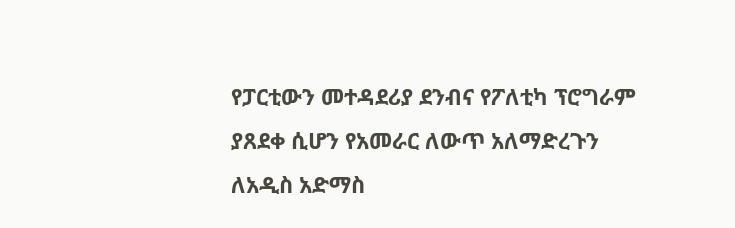የፓርቲውን መተዳደሪያ ደንብና የፖለቲካ ፕሮግራም ያጸደቀ ሲሆን የአመራር ለውጥ አለማድረጉን ለአዲስ አድማስ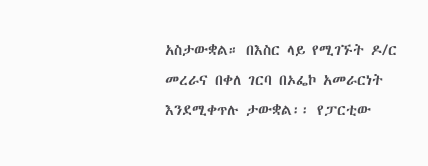አስታውቋል። በእስር ላይ የሚገኙት ዶ/ር መረራና በቀለ ገርባ በኦፌኮ አመራርነት እንደሚቀጥሉ ታውቋል፡፡ የፓርቲው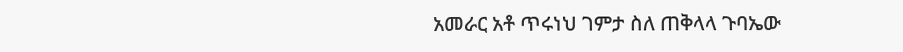አመራር አቶ ጥሩነህ ገምታ ስለ ጠቅላላ ጉባኤው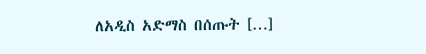ለአዲስ አድማስ በሰጡት […]